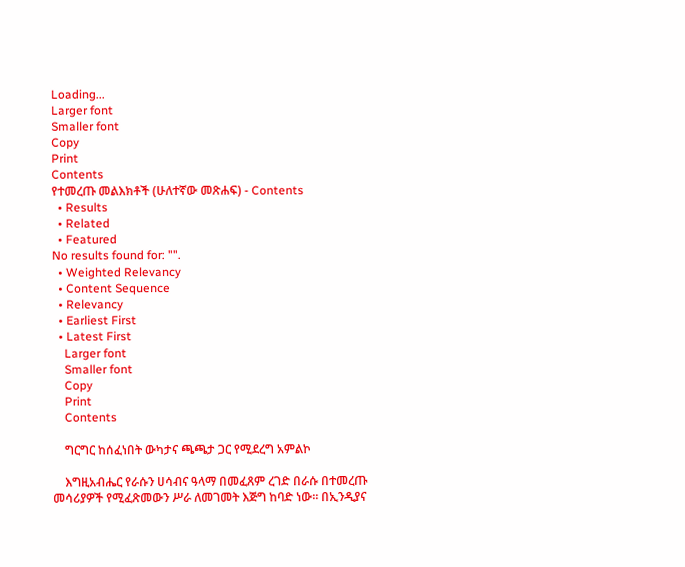Loading...
Larger font
Smaller font
Copy
Print
Contents
የተመረጡ መልእክቶች (ሁለተኛው መጽሐፍ) - Contents
  • Results
  • Related
  • Featured
No results found for: "".
  • Weighted Relevancy
  • Content Sequence
  • Relevancy
  • Earliest First
  • Latest First
    Larger font
    Smaller font
    Copy
    Print
    Contents

    ግርግር ከሰፈነበት ውካታና ጫጫታ ጋር የሚደረግ አምልኮ

    እግዚአብሔር የራሱን ሀሳብና ዓላማ በመፈጸም ረገድ በራሱ በተመረጡ መሳሪያዎች የሚፈጽመውን ሥራ ለመገመት እጅግ ከባድ ነው፡፡ በኢንዲያና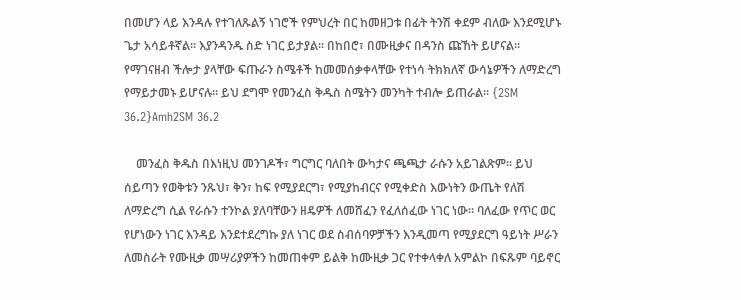በመሆን ላይ እንዳሉ የተገለጹልኝ ነገሮች የምህረት በር ከመዘጋቱ በፊት ትንሽ ቀደም ብለው እንደሚሆኑ ጌታ አሳይቶኛል፡፡ እያንዳንዱ ስድ ነገር ይታያል፡፡ በከበሮ፣ በሙዚቃና በዳንስ ጩኸት ይሆናል፡፡ የማገናዘብ ችሎታ ያላቸው ፍጡራን ስሜቶች ከመመሰቃቀላቸው የተነሳ ትክክለኛ ውሳኔዎችን ለማድረግ የማይታመኑ ይሆናሉ፡፡ ይህ ደግሞ የመንፈስ ቅዱስ ስሜትን መንካት ተብሎ ይጠራል፡፡ {2SM 36.2}Amh2SM 36.2

    መንፈስ ቅዱስ በእነዚህ መንገዶች፣ ግርግር ባለበት ውካታና ጫጫታ ራሱን አይገልጽም፡፡ ይህ ሰይጣን የወቅቱን ንጹህ፣ ቅን፣ ከፍ የሚያደርግ፣ የሚያከብርና የሚቀድስ እውነትን ውጤት የለሽ ለማድረግ ሲል የራሱን ተንኮል ያለባቸውን ዘዴዎች ለመሸፈን የፈለሰፈው ነገር ነው፡፡ ባለፈው የጥር ወር የሆነውን ነገር እንዳይ እንደተደረግኩ ያለ ነገር ወደ ስብሰባዎቻችን እንዲመጣ የሚያደርግ ዓይነት ሥራን ለመስራት የሙዚቃ መሣሪያዎችን ከመጠቀም ይልቅ ከሙዚቃ ጋር የተቀላቀለ አምልኮ በፍጹም ባይኖር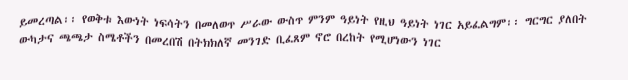ይመረጣል፡፡ የወቅቱ እውነት ነፍሳትን በመለወጥ ሥራው ውስጥ ምንም ዓይነት የዚህ ዓይነት ነገር አይፈልግም፡፡ ግርግር ያለበት ውካታና ጫጫታ ስሜቶችን በመረበሽ በትክክለኛ መንገድ ቢፈጸም ኖሮ በረከት የሚሆነውን ነገር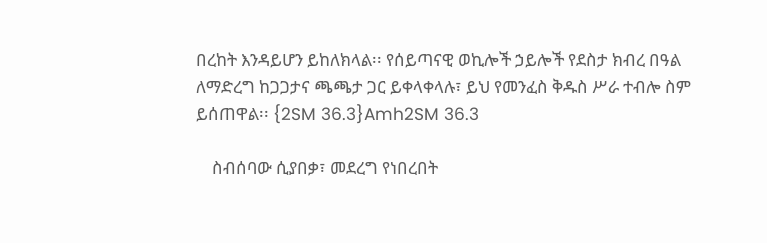በረከት እንዳይሆን ይከለክላል፡፡ የሰይጣናዊ ወኪሎች ኃይሎች የደስታ ክብረ በዓል ለማድረግ ከጋጋታና ጫጫታ ጋር ይቀላቀላሉ፣ ይህ የመንፈስ ቅዱስ ሥራ ተብሎ ስም ይሰጠዋል፡፡ {2SM 36.3}Amh2SM 36.3

    ስብሰባው ሲያበቃ፣ መደረግ የነበረበት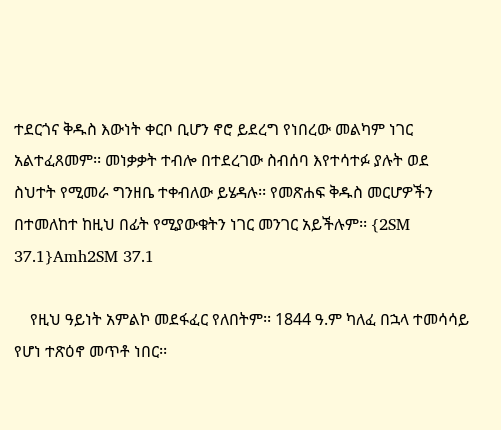ተደርጎና ቅዱስ እውነት ቀርቦ ቢሆን ኖሮ ይደረግ የነበረው መልካም ነገር አልተፈጸመም፡፡ መነቃቃት ተብሎ በተደረገው ስብሰባ እየተሳተፉ ያሉት ወደ ስህተት የሚመራ ግንዘቤ ተቀብለው ይሄዳሉ፡፡ የመጽሐፍ ቅዱስ መርሆዎችን በተመለከተ ከዚህ በፊት የሚያውቁትን ነገር መንገር አይችሉም፡፡ {2SM 37.1}Amh2SM 37.1

    የዚህ ዓይነት አምልኮ መደፋፈር የለበትም፡፡ 1844 ዓ.ም ካለፈ በኋላ ተመሳሳይ የሆነ ተጽዕኖ መጥቶ ነበር፡፡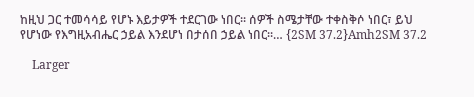ከዚህ ጋር ተመሳሳይ የሆኑ እይታዎች ተደርገው ነበር፡፡ ሰዎች ስሜታቸው ተቀስቅሶ ነበር፣ ይህ የሆነው የእግዚአብሔር ኃይል እንደሆነ በታሰበ ኃይል ነበር፡፡… {2SM 37.2}Amh2SM 37.2

    Larger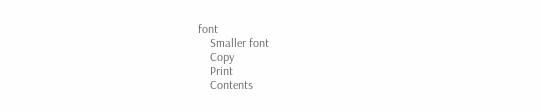font
    Smaller font
    Copy
    Print
    Contents